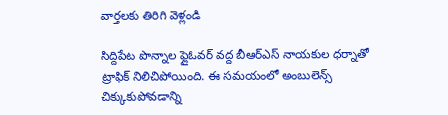వార్తలకు తిరిగి వెళ్లండి

సిద్దిపేట పొన్నాల ఫ్లైఓవర్ వద్ద బీఆర్ఎస్ నాయకుల ధర్నాతో ట్రాఫిక్ నిలిచిపోయింది. ఈ సమయంలో అంబులెన్స్ చిక్కుకుపోవడాన్ని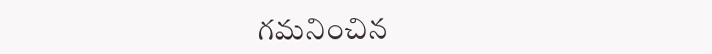గమనించిన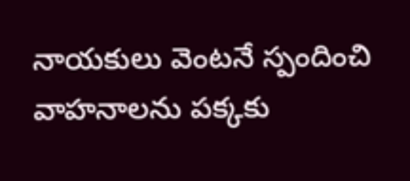నాయకులు వెంటనే స్పందించి వాహనాలను పక్కకు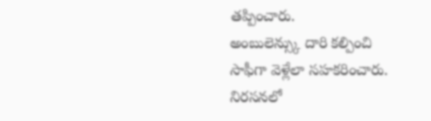తప్పించారు.
అంబులెన్స్కు దారి కల్పించి సాఫీగా వెళ్లేలా సహకరించారు. నిరసనలో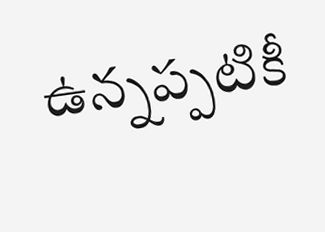ఉన్నప్పటికీ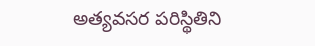అత్యవసర పరిస్థితిని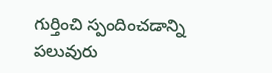గుర్తించి స్పందించడాన్ని పలువురు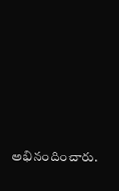అభినందించారు.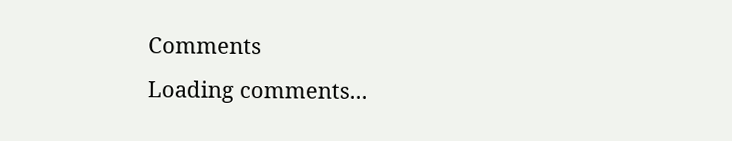Comments
Loading comments...